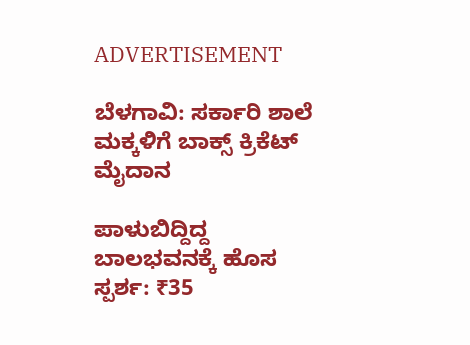ADVERTISEMENT

ಬೆಳಗಾವಿ: ಸರ್ಕಾರಿ ಶಾಲೆ ಮಕ್ಕಳಿಗೆ ಬಾಕ್ಸ್‌ ಕ್ರಿಕೆಟ್‌ ಮೈದಾನ

ಪಾಳುಬಿದ್ದಿದ್ದ ಬಾಲಭವನಕ್ಕೆ ಹೊಸ ಸ್ಪರ್ಶ: ₹35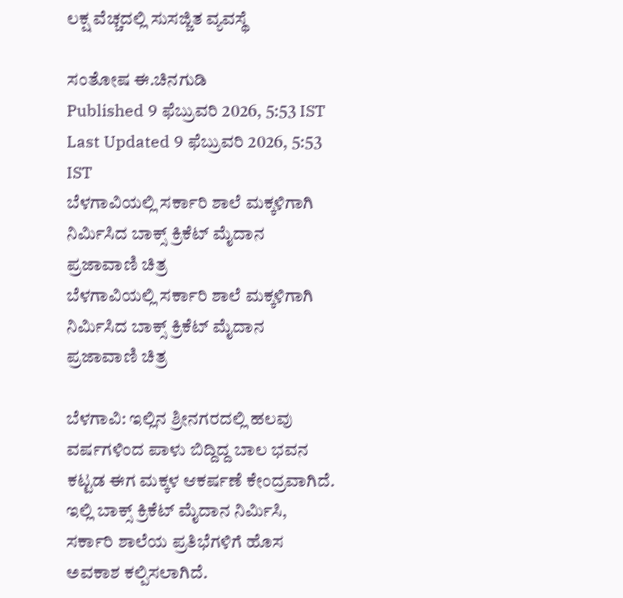ಲಕ್ಷ ವೆಚ್ಚದಲ್ಲಿ ಸುಸಜ್ಜಿತ ವ್ಯವಸ್ಥೆ

ಸಂತೋಷ ಈ.ಚಿನಗುಡಿ
Published 9 ಫೆಬ್ರುವರಿ 2026, 5:53 IST
Last Updated 9 ಫೆಬ್ರುವರಿ 2026, 5:53 IST
ಬೆಳಗಾವಿಯಲ್ಲಿ ಸರ್ಕಾರಿ ಶಾಲೆ ಮಕ್ಕಳಿಗಾಗಿ ನಿರ್ಮಿಸಿದ ಬಾಕ್ಸ್‌ ಕ್ರಿಕೆಟ್‌ ಮೈದಾನ  ಪ್ರಜಾವಾಣಿ ಚಿತ್ರ
ಬೆಳಗಾವಿಯಲ್ಲಿ ಸರ್ಕಾರಿ ಶಾಲೆ ಮಕ್ಕಳಿಗಾಗಿ ನಿರ್ಮಿಸಿದ ಬಾಕ್ಸ್‌ ಕ್ರಿಕೆಟ್‌ ಮೈದಾನ  ಪ್ರಜಾವಾಣಿ ಚಿತ್ರ

ಬೆಳಗಾವಿ: ಇಲ್ಲಿನ ಶ್ರೀನಗರದಲ್ಲಿ ಹಲವು ವರ್ಷಗಳಿಂದ ಪಾಳು ಬಿದ್ದಿದ್ದ ಬಾಲ ಭವನ ಕಟ್ಟಡ ಈಗ ಮಕ್ಕಳ ಆಕರ್ಷಣೆ ಕೇಂದ್ರವಾಗಿದೆ. ಇಲ್ಲಿ ಬಾಕ್ಸ್‌ ಕ್ರಿಕೆಟ್‌ ಮೈದಾನ ನಿರ್ಮಿಸಿ, ಸರ್ಕಾರಿ ಶಾಲೆಯ ಪ್ರತಿಭೆಗಳಿಗೆ ಹೊಸ ಅವಕಾಶ ಕಲ್ಪಿಸಲಾಗಿದೆ.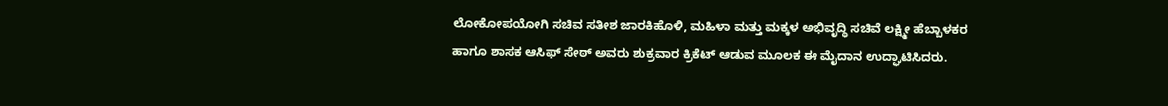ಲೋಕೋಪಯೋಗಿ ಸಚಿವ ಸತೀಶ ಜಾರಕಿಹೊಳಿ, ಮಹಿಳಾ ಮತ್ತು ಮಕ್ಕಳ ಅಭಿವೃದ್ಧಿ ಸಚಿವೆ ಲಕ್ಷ್ಮೀ ಹೆಬ್ಬಾಳಕರ ಹಾಗೂ ಶಾಸಕ ಆಸಿಫ್‌ ಸೇಠ್‌ ಅವರು ಶುಕ್ರವಾರ ಕ್ರಿಕೆಟ್‌ ಆಡುವ ಮೂಲಕ ಈ ಮೈದಾನ ಉದ್ಘಾಟಿಸಿದರು.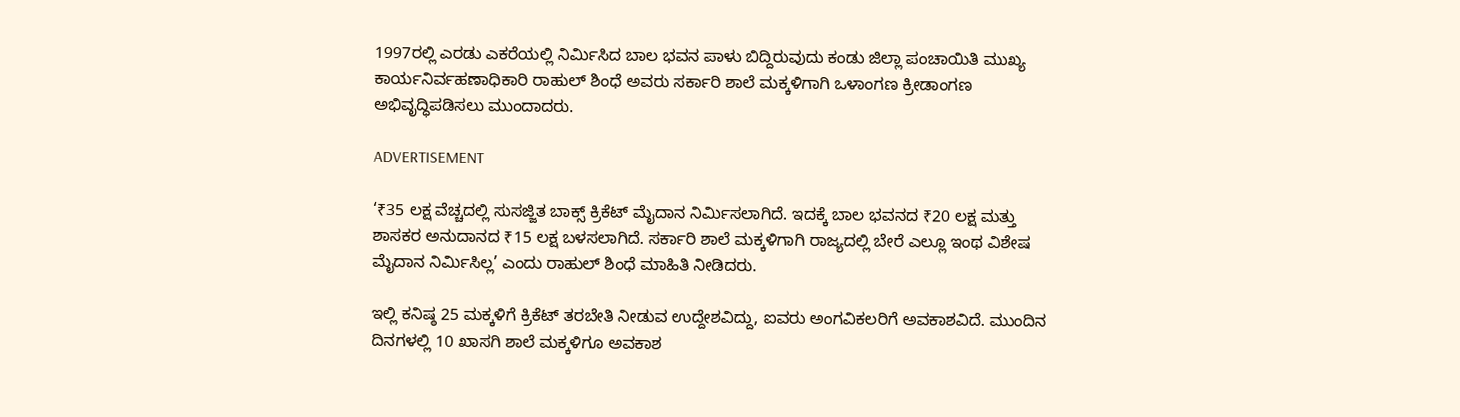1997ರಲ್ಲಿ ಎರಡು ಎಕರೆಯಲ್ಲಿ ನಿರ್ಮಿಸಿದ ಬಾಲ ಭವನ ಪಾಳು ಬಿದ್ದಿರುವುದು ಕಂಡು ಜಿಲ್ಲಾ ಪಂಚಾಯಿತಿ ಮುಖ್ಯ ಕಾರ್ಯನಿರ್ವಹಣಾಧಿಕಾರಿ ರಾಹುಲ್‌ ಶಿಂಧೆ ಅವರು ಸರ್ಕಾರಿ ಶಾಲೆ ಮಕ್ಕಳಿಗಾಗಿ ಒಳಾಂಗಣ ಕ್ರೀಡಾಂಗಣ ಅಭಿವೃದ್ಧಿಪಡಿಸಲು ಮುಂದಾದರು.

ADVERTISEMENT

‘₹35 ಲಕ್ಷ ವೆಚ್ಚದಲ್ಲಿ ಸುಸಜ್ಜಿತ ಬಾಕ್ಸ್‌ ಕ್ರಿಕೆಟ್‌ ಮೈದಾನ ನಿರ್ಮಿಸಲಾಗಿದೆ. ಇದಕ್ಕೆ ಬಾಲ ಭವನದ ₹20 ಲಕ್ಷ ಮತ್ತು ಶಾಸಕರ ಅನುದಾನದ ₹15 ಲಕ್ಷ ಬಳಸಲಾಗಿದೆ. ಸರ್ಕಾರಿ ಶಾಲೆ ಮಕ್ಕಳಿಗಾಗಿ ರಾಜ್ಯದಲ್ಲಿ ಬೇರೆ ಎಲ್ಲೂ ಇಂಥ ವಿಶೇಷ ಮೈದಾನ ನಿರ್ಮಿಸಿಲ್ಲ’ ಎಂದು ರಾಹುಲ್‌ ಶಿಂಧೆ ಮಾಹಿತಿ ನೀಡಿದರು.

ಇಲ್ಲಿ ಕನಿಷ್ಠ 25 ಮಕ್ಕಳಿಗೆ ಕ್ರಿಕೆಟ್‌ ತರಬೇತಿ ನೀಡುವ ಉದ್ದೇಶವಿದ್ದು, ಐವರು ಅಂಗವಿಕಲರಿಗೆ ಅವಕಾಶವಿದೆ. ಮುಂದಿನ ದಿನಗಳಲ್ಲಿ 10 ಖಾಸಗಿ ಶಾಲೆ ಮಕ್ಕಳಿಗೂ ಅವಕಾಶ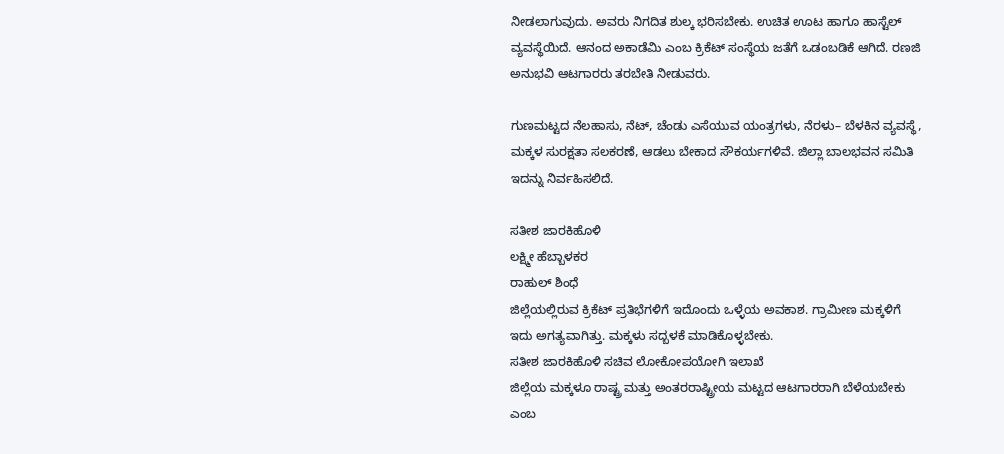ನೀಡಲಾಗುವುದು. ಅವರು ನಿಗದಿತ ಶುಲ್ಕ ಭರಿಸಬೇಕು. ಉಚಿತ ಊಟ ಹಾಗೂ ಹಾಸ್ಟೆಲ್‌ ವ್ಯವಸ್ಥೆಯಿದೆ. ಆನಂದ ಅಕಾಡೆಮಿ ಎಂಬ ಕ್ರಿಕೆಟ್‌ ಸಂಸ್ಥೆಯ ಜತೆಗೆ ಒಡಂಬಡಿಕೆ ಆಗಿದೆ. ರಣಜಿ ಅನುಭವಿ ಆಟಗಾರರು ತರಬೇತಿ ನೀಡುವರು.

ಗುಣಮಟ್ಟದ ನೆಲಹಾಸು, ನೆಟ್‌, ಚೆಂಡು ಎಸೆಯುವ ಯಂತ್ರಗಳು, ನೆರಳು– ಬೆಳಕಿನ ವ್ಯವಸ್ಥೆ, ಮಕ್ಕಳ ಸುರಕ್ಷತಾ ಸಲಕರಣೆ, ಆಡಲು ಬೇಕಾದ ಸೌಕರ್ಯಗಳಿವೆ. ಜಿಲ್ಲಾ ಬಾಲಭವನ ಸಮಿತಿ ಇದನ್ನು ನಿರ್ವಹಿಸಲಿದೆ.

ಸತೀಶ ಜಾರಕಿಹೊಳಿ
ಲಕ್ಷ್ಮೀ ಹೆಬ್ಬಾಳಕರ
ರಾಹುಲ್‌ ಶಿಂಧೆ
ಜಿಲ್ಲೆಯಲ್ಲಿರುವ ಕ್ರಿಕೆಟ್‌ ಪ್ರತಿಭೆಗಳಿಗೆ ಇದೊಂದು ಒಳ್ಳೆಯ ಅವಕಾಶ. ಗ್ರಾಮೀಣ ಮಕ್ಕಳಿಗೆ ಇದು ಅಗತ್ಯವಾಗಿತ್ತು. ಮಕ್ಕಳು ಸದ್ಬಳಕೆ ಮಾಡಿಕೊಳ್ಳಬೇಕು.
ಸತೀಶ ಜಾರಕಿಹೊಳಿ ಸಚಿವ ಲೋಕೋಪಯೋಗಿ ಇಲಾಖೆ
ಜಿಲ್ಲೆಯ ಮಕ್ಕಳೂ ರಾಷ್ಟ್ರ ಮತ್ತು ಅಂತರರಾಷ್ಟ್ರೀಯ ಮಟ್ಟದ ಆಟಗಾರರಾಗಿ ಬೆಳೆಯಬೇಕು ಎಂಬ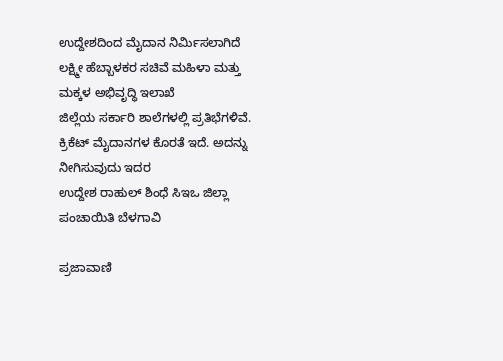ಉದ್ದೇಶದಿಂದ ಮೈದಾನ ನಿರ್ಮಿಸಲಾಗಿದೆ
ಲಕ್ಷ್ಮೀ ಹೆಬ್ಬಾಳಕರ ಸಚಿವೆ ಮಹಿಳಾ ಮತ್ತು ಮಕ್ಕಳ ಅಭಿವೃದ್ಧಿ ಇಲಾಖೆ
ಜಿಲ್ಲೆಯ ಸರ್ಕಾರಿ ಶಾಲೆಗಳಲ್ಲಿ ಪ್ರತಿಭೆಗಳಿವೆ. ಕ್ರಿಕೆಟ್‌ ಮೈದಾನಗಳ ಕೊರತೆ ಇದೆ. ಅದನ್ನು ನೀಗಿಸುವುದು ಇದರ
ಉದ್ದೇಶ ರಾಹುಲ್‌ ಶಿಂಧೆ ಸಿಇಒ ಜಿಲ್ಲಾ ಪಂಚಾಯಿತಿ ಬೆಳಗಾವಿ

ಪ್ರಜಾವಾಣಿ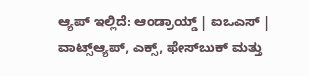ಆ್ಯಪ್ ಇಲ್ಲಿದೆ: ಆಂಡ್ರಾಯ್ಡ್ | ಐಒಎಸ್ | ವಾಟ್ಸ್ಆ್ಯಪ್, ಎಕ್ಸ್, ಫೇಸ್‌ಬುಕ್ ಮತ್ತು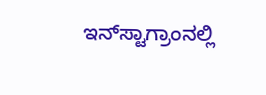ಇನ್‌ಸ್ಟಾಗ್ರಾಂನಲ್ಲಿ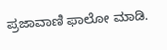ಪ್ರಜಾವಾಣಿ ಫಾಲೋ ಮಾಡಿ.